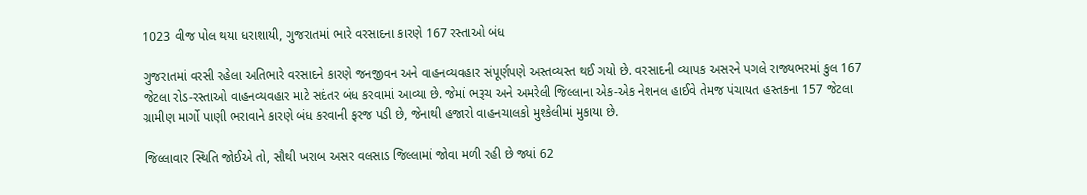1023 વીજ પોલ થયા ધરાશાયી, ગુજરાતમાં ભારે વરસાદના કારણે 167 રસ્તાઓ બંધ

ગુજરાતમાં વરસી રહેલા અતિભારે વરસાદને કારણે જનજીવન અને વાહનવ્યવહાર સંપૂર્ણપણે અસ્તવ્યસ્ત થઈ ગયો છે. વરસાદની વ્યાપક અસરને પગલે રાજ્યભરમાં કુલ 167 જેટલા રોડ-રસ્તાઓ વાહનવ્યવહાર માટે સદંતર બંધ કરવામાં આવ્યા છે. જેમાં ભરૂચ અને અમરેલી જિલ્લાના એક-એક નેશનલ હાઈવે તેમજ પંચાયત હસ્તકના 157 જેટલા ગ્રામીણ માર્ગો પાણી ભરાવાને કારણે બંધ કરવાની ફરજ પડી છે, જેનાથી હજારો વાહનચાલકો મુશ્કેલીમાં મુકાયા છે.

જિલ્લાવાર સ્થિતિ જોઈએ તો, સૌથી ખરાબ અસર વલસાડ જિલ્લામાં જોવા મળી રહી છે જ્યાં 62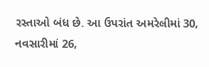રસ્તાઓ બંધ છે. આ ઉપરાંત અમરેલીમાં 30, નવસારીમાં 26,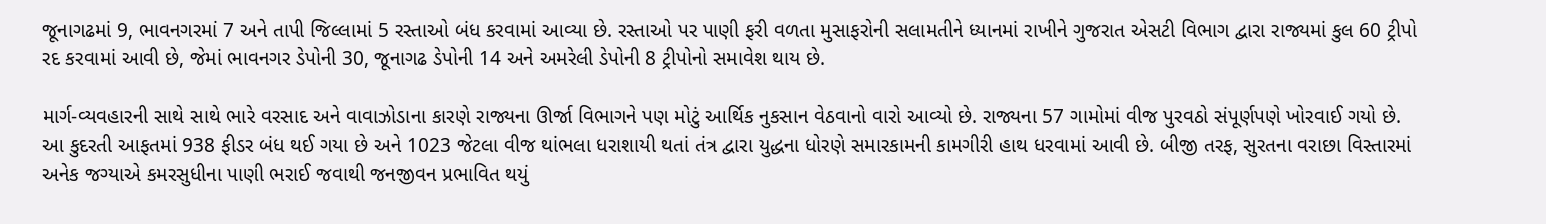જૂનાગઢમાં 9, ભાવનગરમાં 7 અને તાપી જિલ્લામાં 5 રસ્તાઓ બંધ કરવામાં આવ્યા છે. રસ્તાઓ પર પાણી ફરી વળતા મુસાફરોની સલામતીને ધ્યાનમાં રાખીને ગુજરાત એસટી વિભાગ દ્વારા રાજ્યમાં કુલ 60 ટ્રીપો રદ કરવામાં આવી છે, જેમાં ભાવનગર ડેપોની 30, જૂનાગઢ ડેપોની 14 અને અમરેલી ડેપોની 8 ટ્રીપોનો સમાવેશ થાય છે.

માર્ગ-વ્યવહારની સાથે સાથે ભારે વરસાદ અને વાવાઝોડાના કારણે રાજ્યના ઊર્જા વિભાગને પણ મોટું આર્થિક નુકસાન વેઠવાનો વારો આવ્યો છે. રાજ્યના 57 ગામોમાં વીજ પુરવઠો સંપૂર્ણપણે ખોરવાઈ ગયો છે. આ કુદરતી આફતમાં 938 ફીડર બંધ થઈ ગયા છે અને 1023 જેટલા વીજ થાંભલા ધરાશાયી થતાં તંત્ર દ્વારા યુદ્ધના ધોરણે સમારકામની કામગીરી હાથ ધરવામાં આવી છે. બીજી તરફ, સુરતના વરાછા વિસ્તારમાં અનેક જગ્યાએ કમરસુધીના પાણી ભરાઈ જવાથી જનજીવન પ્રભાવિત થયું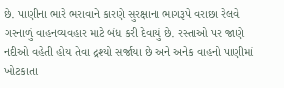છે. પાણીના ભારે ભરાવાને કારણે સુરક્ષાના ભાગરૂપે વરાછા રેલવે ગરનાળું વાહનવ્યવહાર માટે બંધ કરી દેવાયું છે. રસ્તાઓ પર જાણે નદીઓ વહેતી હોય તેવા દ્રશ્યો સર્જાયા છે અને અનેક વાહનો પાણીમાં ખોટકાતા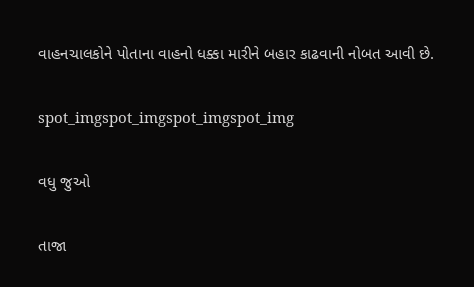વાહનચાલકોને પોતાના વાહનો ધક્કા મારીને બહાર કાઢવાની નોબત આવી છે.

spot_imgspot_imgspot_imgspot_img

વધુ જુઓ

તાજા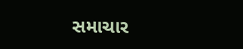સમાચાર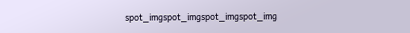spot_imgspot_imgspot_imgspot_img